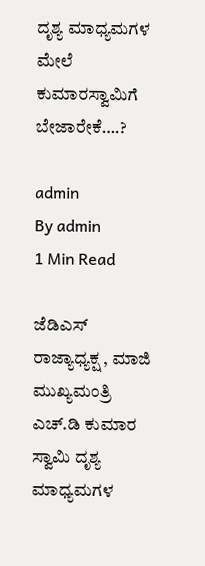ದೃಶ್ಯ ಮಾಧ್ಯಮಗಳ ಮೇಲೆ ಕುಮಾರಸ್ವಾಮಿಗೆ ಬೇಜಾರೇಕೆ….?

admin
By admin
1 Min Read

ಜೆಡಿಎಸ್ ರಾಜ್ಯಾಧ್ಯಕ್ಷ , ಮಾಜಿ ಮುಖ್ಯಮಂತ್ರಿ ಎಚ್.ಡಿ ಕುಮಾರ ಸ್ವಾಮಿ ದೃಶ್ಯ ಮಾಧ್ಯಮಗಳ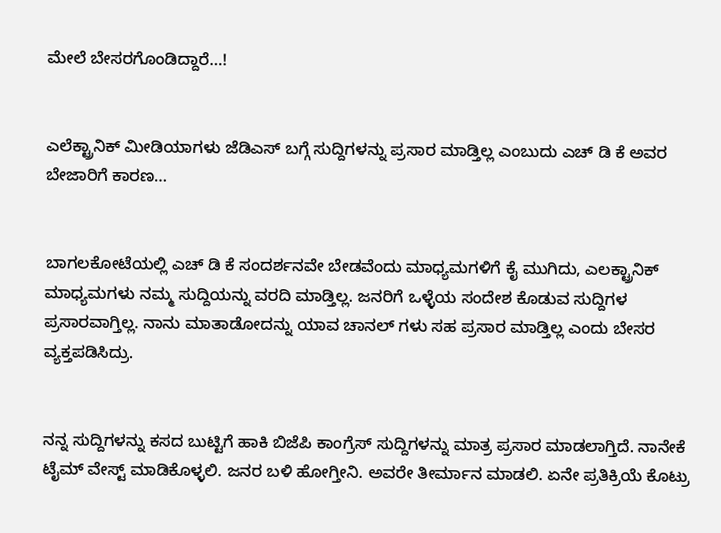ಮೇಲೆ ಬೇಸರಗೊಂಡಿದ್ದಾರೆ…!


ಎಲೆಕ್ಟ್ರಾನಿಕ್ ಮೀಡಿಯಾಗಳು ಜೆಡಿಎಸ್ ಬಗ್ಗೆ ಸುದ್ದಿಗಳನ್ನು ಪ್ರಸಾರ ಮಾಡ್ತಿಲ್ಲ ಎಂಬುದು ಎಚ್ ಡಿ ಕೆ ಅವರ ಬೇಜಾರಿಗೆ ಕಾರಣ…


ಬಾಗಲಕೋಟೆಯಲ್ಲಿ ಎಚ್ ಡಿ ಕೆ ಸಂದರ್ಶನವೇ ಬೇಡವೆಂದು ಮಾಧ್ಯಮಗಳಿಗೆ ಕೈ‌ ಮುಗಿದು, ಎಲಕ್ಟ್ರಾನಿಕ್ ಮಾಧ್ಯಮಗಳು ನಮ್ಮ ಸುದ್ದಿಯನ್ನು ವರದಿ ಮಾಡ್ತಿಲ್ಲ. ಜನರಿಗೆ ಒಳ್ಳೆಯ ಸಂದೇಶ ಕೊಡುವ ಸುದ್ದಿಗಳ ಪ್ರಸಾರವಾಗ್ತಿಲ್ಲ. ನಾನು ಮಾತಾಡೋದನ್ನು ಯಾವ ಚಾನಲ್ ಗಳು ಸಹ ಪ್ರಸಾರ ಮಾಡ್ತಿಲ್ಲ ಎಂದು ಬೇಸರ ವ್ಯಕ್ತಪಡಿಸಿದ್ರು.


ನನ್ನ ಸುದ್ದಿಗಳನ್ನು ಕಸದ ಬುಟ್ಟಿಗೆ ಹಾಕಿ ಬಿಜೆಪಿ ಕಾಂಗ್ರೆಸ್ ಸುದ್ದಿಗಳನ್ನು ಮಾತ್ರ ಪ್ರಸಾರ ಮಾಡಲಾಗ್ತಿದೆ. ನಾನೇಕೆ ಟೈಮ್ ವೇಸ್ಟ್ ಮಾಡಿಕೊಳ್ಳಲಿ. ಜನರ ಬಳಿ ಹೋಗ್ತೀನಿ. ಅವರೇ ತೀರ್ಮಾನ ಮಾಡಲಿ. ಏನೇ ಪ್ರತಿಕ್ರಿಯೆ ಕೊಟ್ರು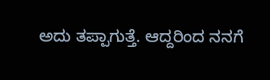ಅದು ತಪ್ಪಾಗುತ್ತೆ. ಆದ್ದರಿಂದ ನನಗೆ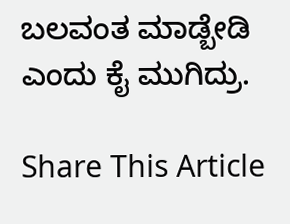ಬಲವಂತ ಮಾಡ್ಬೇಡಿ ಎಂದು ಕೈ ಮುಗಿದ್ರು.

Share This Article